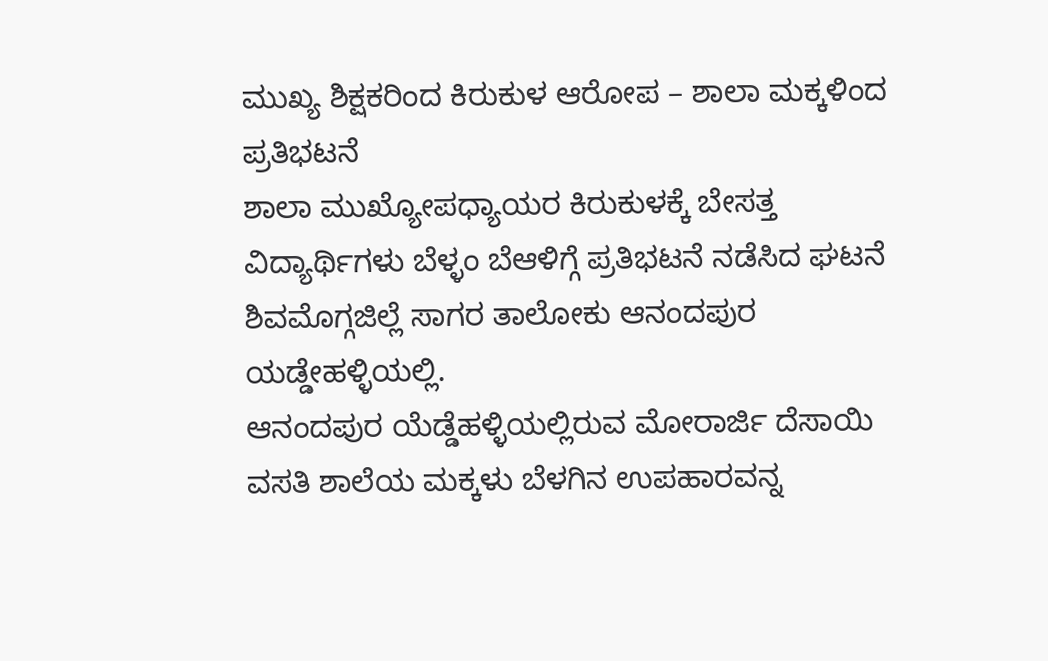ಮುಖ್ಯ ಶಿಕ್ಷಕರಿಂದ ಕಿರುಕುಳ ಆರೋಪ – ಶಾಲಾ ಮಕ್ಕಳಿಂದ ಪ್ರತಿಭಟನೆ
ಶಾಲಾ ಮುಖ್ಯೋಪಧ್ಯಾಯರ ಕಿರುಕುಳಕ್ಕೆ ಬೇಸತ್ತ ವಿದ್ಯಾರ್ಥಿಗಳು ಬೆಳ್ಳಂ ಬೆಆಳಿಗ್ಗೆ ಪ್ರತಿಭಟನೆ ನಡೆಸಿದ ಘಟನೆ ಶಿವಮೊಗ್ಗಜಿಲ್ಲೆ ಸಾಗರ ತಾಲೋಕು ಆನಂದಪುರ ಯಡ್ಡೇಹಳ್ಳಿಯಲ್ಲಿ.
ಆನಂದಪುರ ಯೆಡ್ಡೆಹಳ್ಳಿಯಲ್ಲಿರುವ ಮೋರಾರ್ಜಿ ದೆಸಾಯಿ ವಸತಿ ಶಾಲೆಯ ಮಕ್ಕಳು ಬೆಳಗಿನ ಉಪಹಾರವನ್ನ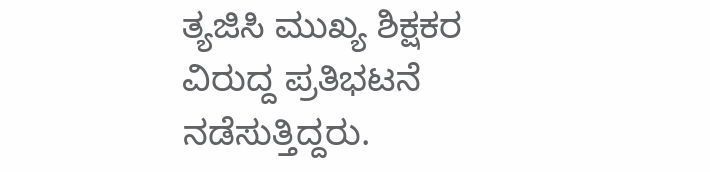ತ್ಯಜಿಸಿ ಮುಖ್ಯ ಶಿಕ್ಷಕರ ವಿರುದ್ದ ಪ್ರತಿಭಟನೆ ನಡೆಸುತ್ತಿದ್ದರು.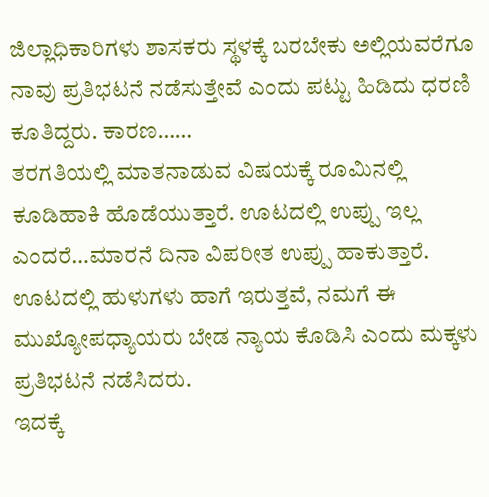ಜಿಲ್ಲಾಧಿಕಾರಿಗಳು ಶಾಸಕರು ಸ್ಥಳಕ್ಕೆ ಬರಬೇಕು ಅಲ್ಲಿಯವರೆಗೂ ನಾವು ಪ್ರತಿಭಟನೆ ನಡೆಸುತ್ತೇವೆ ಎಂದು ಪಟ್ಟು ಹಿಡಿದು ಧರಣಿ ಕೂತಿದ್ದರು. ಕಾರಣ……
ತರಗತಿಯಲ್ಲಿ ಮಾತನಾಡುವ ವಿಷಯಕ್ಕೆ ರೂಮಿನಲ್ಲಿ ಕೂಡಿಹಾಕಿ ಹೊಡೆಯುತ್ತಾರೆ. ಊಟದಲ್ಲಿ ಉಪ್ಪು ಇಲ್ಲ ಎಂದರೆ…ಮಾರನೆ ದಿನಾ ವಿಪರೀತ ಉಪ್ಪು ಹಾಕುತ್ತಾರೆ. ಊಟದಲ್ಲಿ ಹುಳುಗಳು ಹಾಗೆ ಇರುತ್ತವೆ, ನಮಗೆ ಈ ಮುಖ್ಯೋಪಧ್ಯಾಯರು ಬೇಡ ನ್ಯಾಯ ಕೊಡಿಸಿ ಎಂದು ಮಕ್ಕಳು ಪ್ರತಿಭಟನೆ ನಡೆಸಿದರು.
ಇದಕ್ಕೆ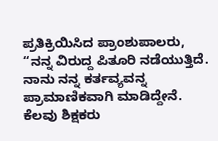ಪ್ರತಿಕ್ರಿಯಿಸಿದ ಪ್ರಾಂಶುಪಾಲರು, “ನನ್ನ ವಿರುದ್ದ ಪಿತೂರಿ ನಡೆಯುತ್ತಿದೆ. ನಾನು ನನ್ನ ಕರ್ತವ್ಯವನ್ನ ಪ್ರಾಮಾಣಿಕವಾಗಿ ಮಾಡಿದ್ದೇನೆ. ಕೆಲವು ಶಿಕ್ಷಕರು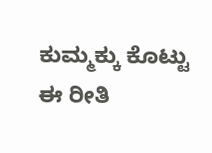ಕುಮ್ಮಕ್ಕು ಕೊಟ್ಟು ಈ ರೀತಿ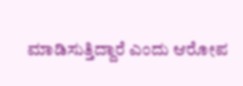ಮಾಡಿಸುತ್ತಿದ್ದಾರೆ ಎಂದು ಆರೋಪ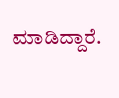ಮಾಡಿದ್ದಾರೆ.